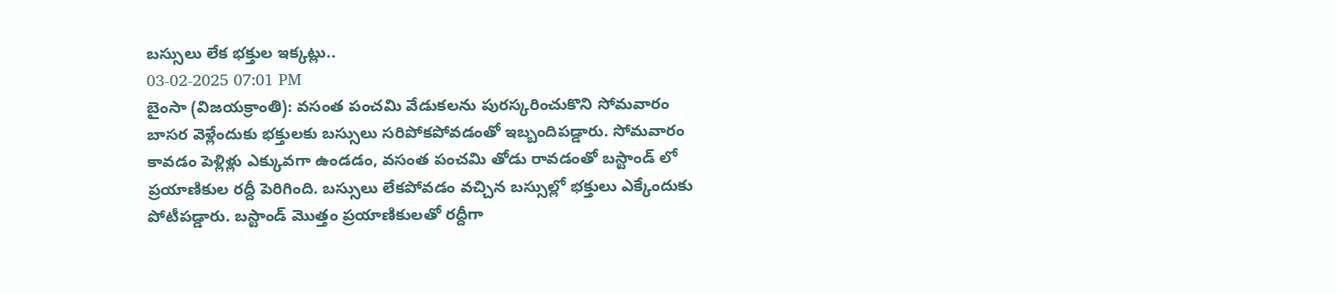బస్సులు లేక భక్తుల ఇక్కట్లు..
03-02-2025 07:01 PM
బైంసా (విజయక్రాంతి): వసంత పంచమి వేడుకలను పురస్కరించుకొని సోమవారం బాసర వెళ్లేందుకు భక్తులకు బస్సులు సరిపోకపోవడంతో ఇబ్బందిపడ్డారు. సోమవారం కావడం పెళ్లిళ్లు ఎక్కువగా ఉండడం, వసంత పంచమి తోడు రావడంతో బస్టాండ్ లో ప్రయాణికుల రద్దీ పెరిగింది. బస్సులు లేకపోవడం వచ్చిన బస్సుల్లో భక్తులు ఎక్కేందుకు పోటీపడ్డారు. బస్టాండ్ మొత్తం ప్రయాణికులతో రద్దీగా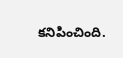కనిపించింది.